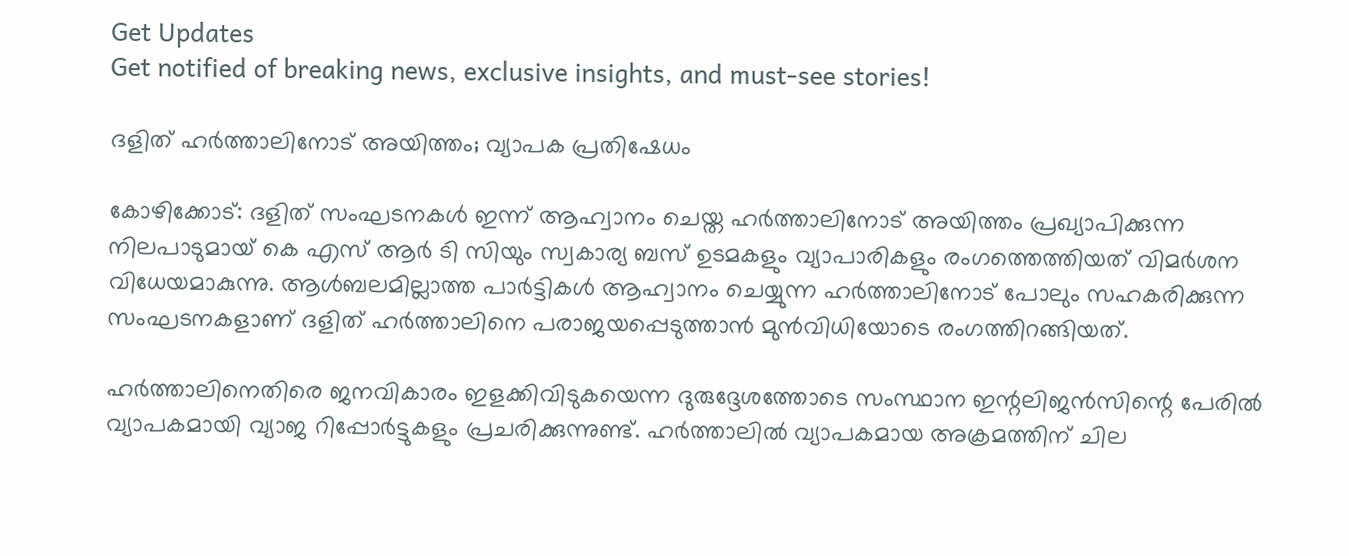Get Updates
Get notified of breaking news, exclusive insights, and must-see stories!

ദളിത് ഹര്‍ത്താലിനോട് അയിത്തം; വ്യാപക പ്രതിഷേധം

കോഴിക്കോട്: ദളിത് സംഘടനകള്‍ ഇന്ന് ആഹ്വാനം ചെയ്ത ഹര്‍ത്താലിനോട് അയിത്തം പ്രഖ്യാപിക്കുന്ന നിലപാടുമായ് കെ എസ് ആര്‍ ടി സിയും സ്വകാര്യ ബസ് ഉടമകളും വ്യാപാരികളും രംഗത്തെത്തിയത് വിമര്‍ശന വിധേയമാകുന്നു. ആള്‍ബലമില്ലാത്ത പാര്‍ട്ടികള്‍ ആഹ്വാനം ചെയ്യുന്ന ഹര്‍ത്താലിനോട് പോലും സഹകരിക്കുന്ന സംഘടനകളാണ് ദളിത് ഹര്‍ത്താലിനെ പരാജയപ്പെടുത്താന്‍ മുന്‍വിധിയോടെ രംഗത്തിറങ്ങിയത്.

ഹര്‍ത്താലിനെതിരെ ജനവികാരം ഇളക്കിവിടുകയെന്ന ദുരുദ്ദേശത്തോടെ സംസ്ഥാന ഇന്റലിജന്‍സിന്റെ പേരില്‍ വ്യാപകമായി വ്യാജ റിപ്പോര്‍ട്ടുകളും പ്രചരിക്കുന്നുണ്ട്. ഹര്‍ത്താലില്‍ വ്യാപകമായ അക്രമത്തിന് ചില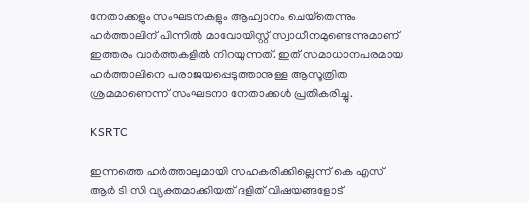നേതാക്കളും സംഘടനകളും ആഹ്വാനം ചെയ്‌തെന്നും ഹര്‍ത്താലിന് പിന്നില്‍ മാവോയിസ്റ്റ് സ്വാധീനമുണ്ടെന്നുമാണ് ഇത്തരം വാര്‍ത്തകളില്‍ നിറയുന്നത്. ഇത് സമാധാനപരമായ ഹര്‍ത്താലിനെ പരാജയപ്പെടുത്താനുള്ള ആസൂത്രിത ശ്രമമാണെന്ന് സംഘടനാ നേതാക്കള്‍ പ്രതികരിച്ചു.

KSRTC

ഇന്നത്തെ ഹര്‍ത്താലുമായി സഹകരിക്കില്ലെന്ന് കെ എസ് ആര്‍ ടി സി വ്യക്തമാക്കിയത് ദളിത് വിഷയങ്ങളോട്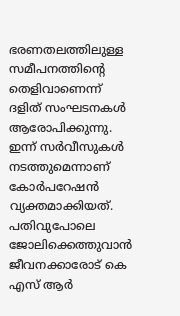ഭരണതലത്തിലുള്ള സമീപനത്തിന്റെ തെളിവാണെന്ന് ദളിത് സംഘടനകള്‍ ആരോപിക്കുന്നു. ഇന്ന് സര്‍വീസുകള്‍ നടത്തുമെന്നാണ് കോര്‍പറേഷന്‍ വ്യക്തമാക്കിയത്. പതിവുപോലെ ജോലിക്കെത്തുവാന്‍ ജീവനക്കാരോട് കെ എസ് ആര്‍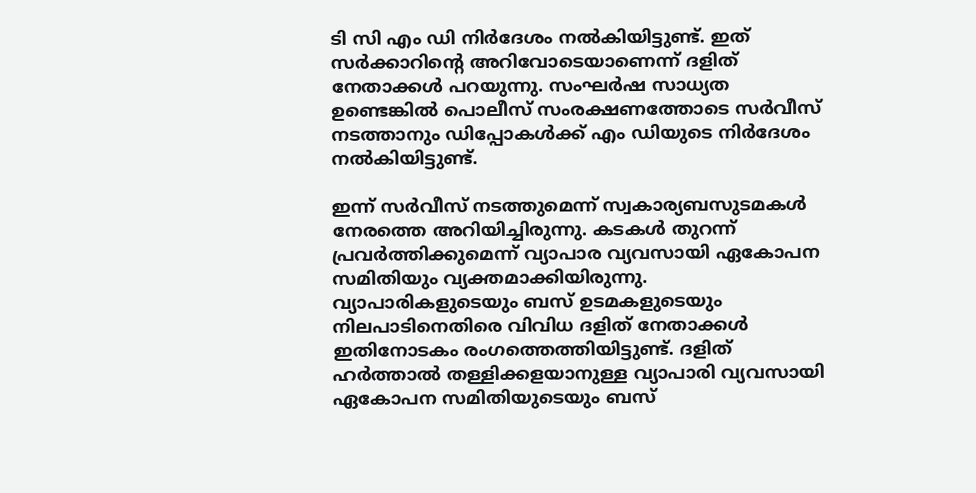ടി സി എം ഡി നിര്‍ദേശം നല്‍കിയിട്ടുണ്ട്. ഇത് സര്‍ക്കാറിന്റെ അറിവോടെയാണെന്ന് ദളിത് നേതാക്കള്‍ പറയുന്നു. സംഘര്‍ഷ സാധ്യത ഉണ്ടെങ്കില്‍ പൊലീസ് സംരക്ഷണത്തോടെ സര്‍വീസ് നടത്താനും ഡിപ്പോകള്‍ക്ക് എം ഡിയുടെ നിര്‍ദേശം നല്‍കിയിട്ടുണ്ട്.

ഇന്ന് സര്‍വീസ് നടത്തുമെന്ന് സ്വകാര്യബസുടമകള്‍ നേരത്തെ അറിയിച്ചിരുന്നു. കടകള്‍ തുറന്ന് പ്രവര്‍ത്തിക്കുമെന്ന് വ്യാപാര വ്യവസായി ഏകോപന സമിതിയും വ്യക്തമാക്കിയിരുന്നു. വ്യാപാരികളുടെയും ബസ് ഉടമകളുടെയും നിലപാടിനെതിരെ വിവിധ ദളിത് നേതാക്കള്‍ ഇതിനോടകം രംഗത്തെത്തിയിട്ടുണ്ട്. ദളിത് ഹര്‍ത്താല്‍ തള്ളിക്കളയാനുള്ള വ്യാപാരി വ്യവസായി ഏകോപന സമിതിയുടെയും ബസ്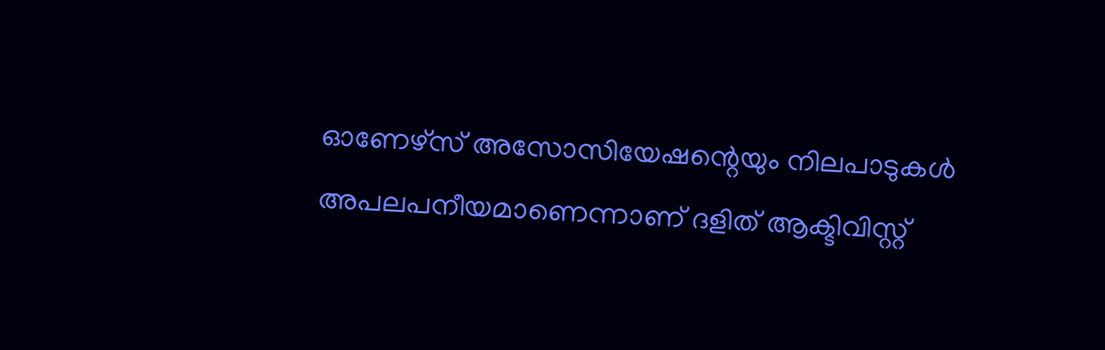ഓണേഴ്‌സ് അസോസിയേഷന്റെയും നിലപാടുകള്‍ അപലപനീയമാണെന്നാണ് ദളിത് ആക്ടിവിസ്റ്റ്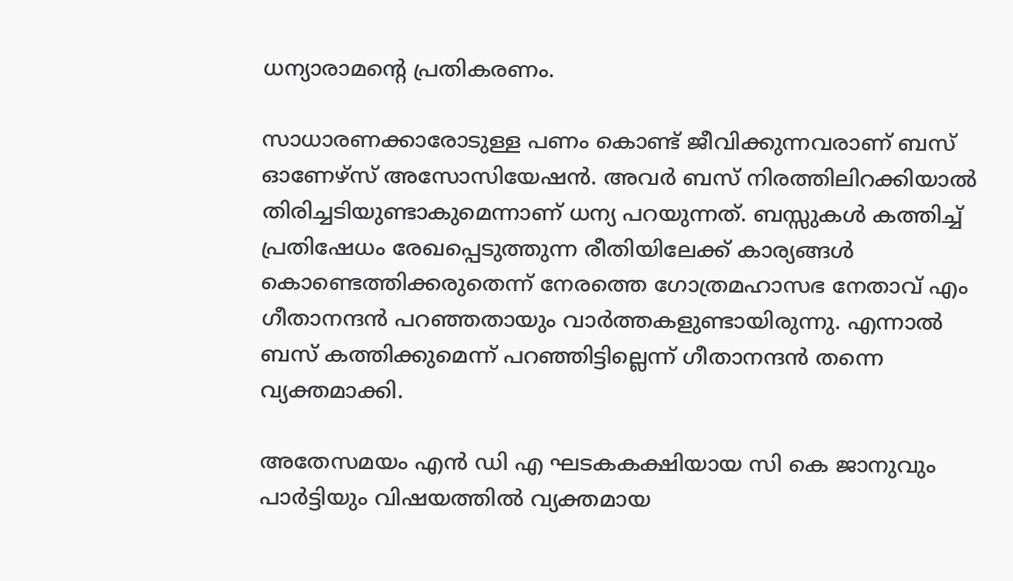ധന്യാരാമന്റെ പ്രതികരണം.

സാധാരണക്കാരോടുള്ള പണം കൊണ്ട് ജീവിക്കുന്നവരാണ് ബസ് ഓണേഴ്‌സ് അസോസിയേഷന്‍. അവര്‍ ബസ് നിരത്തിലിറക്കിയാല്‍ തിരിച്ചടിയുണ്ടാകുമെന്നാണ് ധന്യ പറയുന്നത്. ബസ്സുകള്‍ കത്തിച്ച് പ്രതിഷേധം രേഖപ്പെടുത്തുന്ന രീതിയിലേക്ക് കാര്യങ്ങള്‍ കൊണ്ടെത്തിക്കരുതെന്ന് നേരത്തെ ഗോത്രമഹാസഭ നേതാവ് എം ഗീതാനന്ദന്‍ പറഞ്ഞതായും വാര്‍ത്തകളുണ്ടായിരുന്നു. എന്നാല്‍ ബസ് കത്തിക്കുമെന്ന് പറഞ്ഞിട്ടില്ലെന്ന് ഗീതാനന്ദന്‍ തന്നെ വ്യക്തമാക്കി.

അതേസമയം എന്‍ ഡി എ ഘടകകക്ഷിയായ സി കെ ജാനുവും പാര്‍ട്ടിയും വിഷയത്തില്‍ വ്യക്തമായ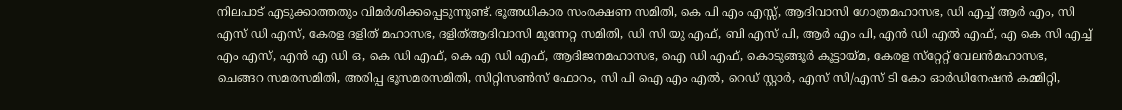നിലപാട് എടുക്കാത്തതും വിമര്‍ശിക്കപ്പെടുന്നുണ്ട്. ഭൂഅധികാര സംരക്ഷണ സമിതി, കെ പി എം എസ്സ്, ആദിവാസി ഗോത്രമഹാസഭ, ഡി എച്ച് ആര്‍ എം, സി എസ് ഡി എസ്, കേരള ദളിത് മഹാസഭ, ദളിത്ആദിവാസി മുന്നേറ്റ സമിതി, ഡി സി യു എഫ്, ബി എസ് പി, ആര്‍ എം പി, എന്‍ ഡി എല്‍ എഫ്, എ കെ സി എച്ച് എം എസ്, എന്‍ എ ഡി ഒ, കെ ഡി എഫ്, കെ എ ഡി എഫ്, ആദിജനമഹാസഭ, ഐ ഡി എഫ്, കൊടുങ്ങൂര്‍ കൂട്ടായ്മ, കേരള സ്‌റ്റേറ്റ് വേലന്‍മഹാസഭ, ചെങ്ങറ സമരസമിതി, അരിപ്പ ഭൂസമരസമിതി, സിറ്റിസണ്‍സ് ഫോറം, സി പി ഐ എം എല്‍, റെഡ് സ്റ്റാര്‍, എസ് സി/എസ് ടി കോ ഓര്‍ഡിനേഷന്‍ കമ്മിറ്റി,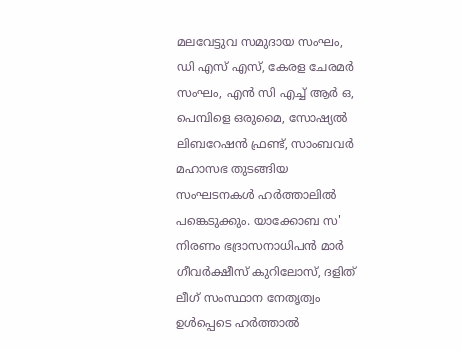മലവേട്ടുവ സമുദായ സംഘം, ഡി എസ് എസ്, കേരള ചേരമര്‍ സംഘം, എന്‍ സി എച്ച് ആര്‍ ഒ, പെമ്പിളെ ഒരുമൈ, സോഷ്യല്‍ ലിബറേഷന്‍ ഫ്രണ്ട്, സാംബവര്‍ മഹാസഭ തുടങ്ങിയ സംഘടനകള്‍ ഹര്‍ത്താലില്‍ പങ്കെടുക്കും. യാക്കോബ സ' നിരണം ഭദ്രാസനാധിപന്‍ മാര്‍ ഗീവര്‍ക്ഷീസ് കുറിലോസ്, ദളിത് ലീഗ് സംസ്ഥാന നേതൃത്വം ഉള്‍പ്പെടെ ഹര്‍ത്താല്‍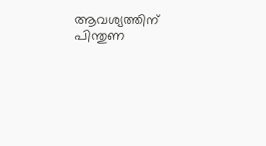ആവശ്യത്തിന് പിന്തുണ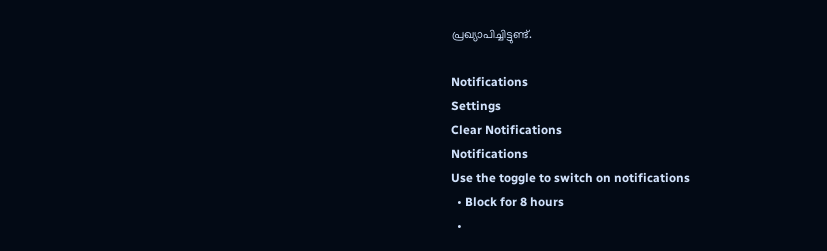പ്രഖ്യാപിച്ചിട്ടുണ്ട്.

Notifications
Settings
Clear Notifications
Notifications
Use the toggle to switch on notifications
  • Block for 8 hours
  •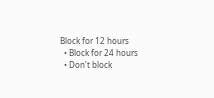Block for 12 hours
  • Block for 24 hours
  • Don't block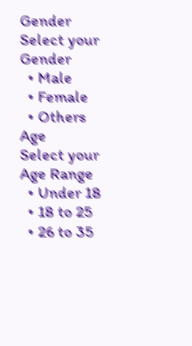Gender
Select your Gender
  • Male
  • Female
  • Others
Age
Select your Age Range
  • Under 18
  • 18 to 25
  • 26 to 35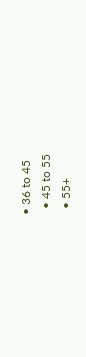• 36 to 45
  • 45 to 55
  • 55+